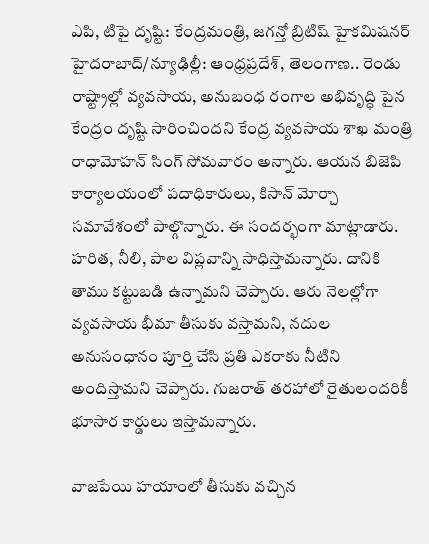ఎపి, టిపై దృష్టి: కేంద్రమంత్రి, జగన్తో బ్రిటిష్ హైకమిషనర్
హైదరాబాద్/న్యూఢిల్లీ: ఆంధ్రప్రదేశ్, తెలంగాణ.. రెండు రాష్ట్రాల్లో వ్యవసాయ, అనుబంధ రంగాల అభివృద్ధి పైన కేంద్రం దృష్టి సారించిందని కేంద్ర వ్యవసాయ శాఖ మంత్రి రాధామోహన్ సింగ్ సోమవారం అన్నారు. ఆయన బిజెపి కార్యాలయంలో పదాధికారులు, కిసాన్ మోర్చా సమావేశంలో పాల్గొన్నారు. ఈ సందర్భంగా మాట్లాడారు.
హరిత, నీలి, పాల విప్లవాన్ని సాధిస్తామన్నారు. దానికి తాము కట్టుబడి ఉన్నామని చెప్పారు. ఆరు నెలల్లోగా వ్యవసాయ భీమా తీసుకు వస్తామని, నదుల అనుసంధానం పూర్తి చేసి ప్రతి ఎకరాకు నీటిని అందిస్తామని చెప్పారు. గుజరాత్ తరహాలో రైతులందరికీ భూసార కార్డులు ఇస్తామన్నారు.

వాజపేయి హయాంలో తీసుకు వచ్చిన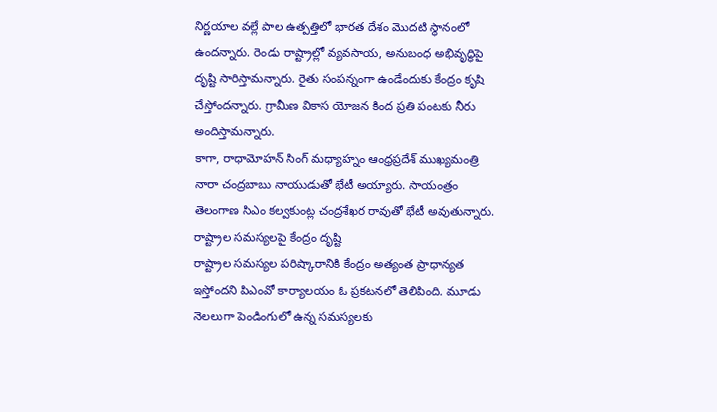నిర్ణయాల వల్లే పాల ఉత్పత్తిలో భారత దేశం మొదటి స్థానంలో ఉందన్నారు. రెండు రాష్ట్రాల్లో వ్యవసాయ, అనుబంధ అభివృద్ధిపై దృష్టి సారిస్తామన్నారు. రైతు సంపన్నంగా ఉండేందుకు కేంద్రం కృషి చేస్తోందన్నారు. గ్రామీణ వికాస యోజన కింద ప్రతి పంటకు నీరు అందిస్తామన్నారు.
కాగా, రాధామోహన్ సింగ్ మధ్యాహ్నం ఆంధ్రప్రదేశ్ ముఖ్యమంత్రి నారా చంద్రబాబు నాయుడుతో భేటీ అయ్యారు. సాయంత్రం తెలంగాణ సిఎం కల్వకుంట్ల చంద్రశేఖర రావుతో భేటీ అవుతున్నారు.
రాష్ట్రాల సమస్యలపై కేంద్రం దృష్టి
రాష్ట్రాల సమస్యల పరిష్కారానికి కేంద్రం అత్యంత ప్రాధాన్యత ఇస్తోందని పిఎంవో కార్యాలయం ఓ ప్రకటనలో తెలిపింది. మూడు నెలలుగా పెండింగులో ఉన్న సమస్యలకు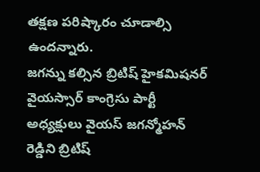తక్షణ పరిష్కారం చూడాల్సి ఉందన్నారు.
జగన్ను కల్సిన బ్రిటిష్ హైకమిషనర్
వైయస్సార్ కాంగ్రెసు పార్టీ అధ్యక్షులు వైయస్ జగన్మోహన్ రెడ్డిని బ్రిటిష్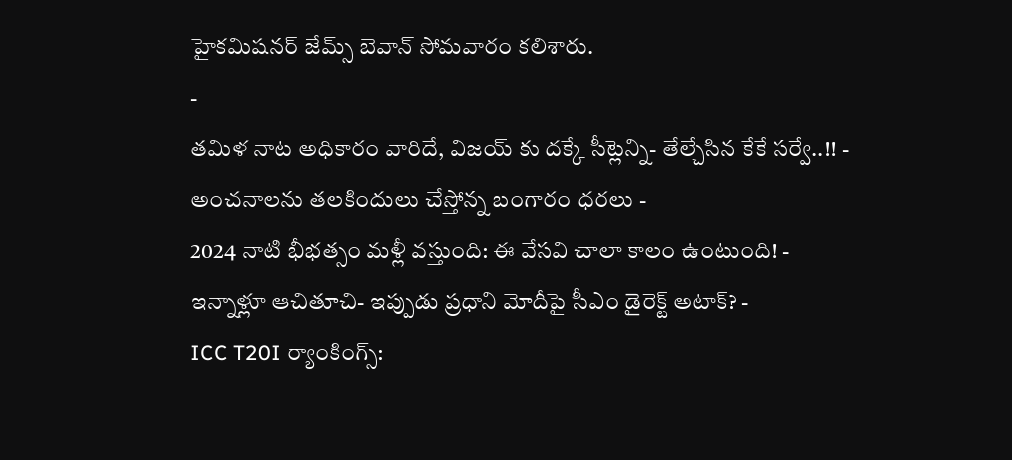హైకమిషనర్ జేమ్స్ బెవాన్ సోమవారం కలిశారు.
-
తమిళ నాట అధికారం వారిదే, విజయ్ కు దక్కే సీట్లెన్ని- తేల్చేసిన కేకే సర్వే..!! -
అంచనాలను తలకిందులు చేస్తోన్న బంగారం ధరలు -
2024 నాటి భీభత్సం మళ్లీ వస్తుంది: ఈ వేసవి చాలా కాలం ఉంటుంది! -
ఇన్నాళ్లూ ఆచితూచి- ఇప్పుడు ప్రధాని మోదీపై సీఎం డైరెక్ట్ అటాక్? -
ICC T20I ర్యాంకింగ్స్: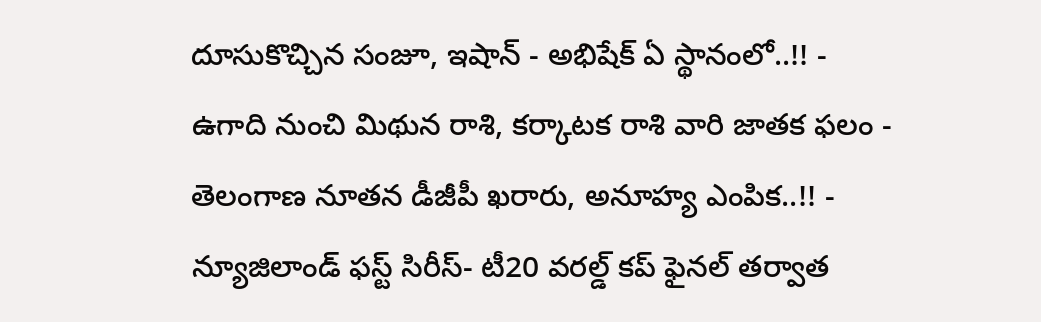దూసుకొచ్చిన సంజూ, ఇషాన్ - అభిషేక్ ఏ స్థానంలో..!! -
ఉగాది నుంచి మిథున రాశి, కర్కాటక రాశి వారి జాతక ఫలం -
తెలంగాణ నూతన డీజీపీ ఖరారు, అనూహ్య ఎంపిక..!! -
న్యూజిలాండ్ ఫస్ట్ సిరీస్- టీ20 వరల్డ్ కప్ ఫైనల్ తర్వాత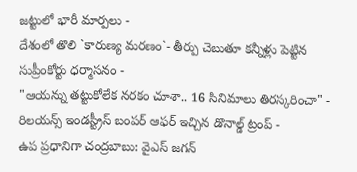జట్టులో భారీ మార్పలు -
దేశంలో తొలి `కారుణ్య మరణం`- తీర్పు చెబుతూ కన్నీళ్లు పెట్టిన సుప్రీంకోర్టు ధర్మాసనం -
"ఆయన్ను తట్టుకోలేక నరకం చూశా.. 16 సినిమాలు తిరస్కరించా" -
రిలయన్స్ ఇండస్ట్రీస్ బంపర్ ఆఫర్ ఇచ్చిన డొనాల్డ్ ట్రంప్ -
ఉప ప్రధానిగా చంద్రబాబు: వైఎస్ జగన్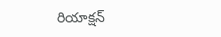రియాక్షన్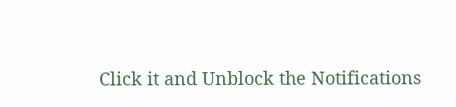Click it and Unblock the Notifications